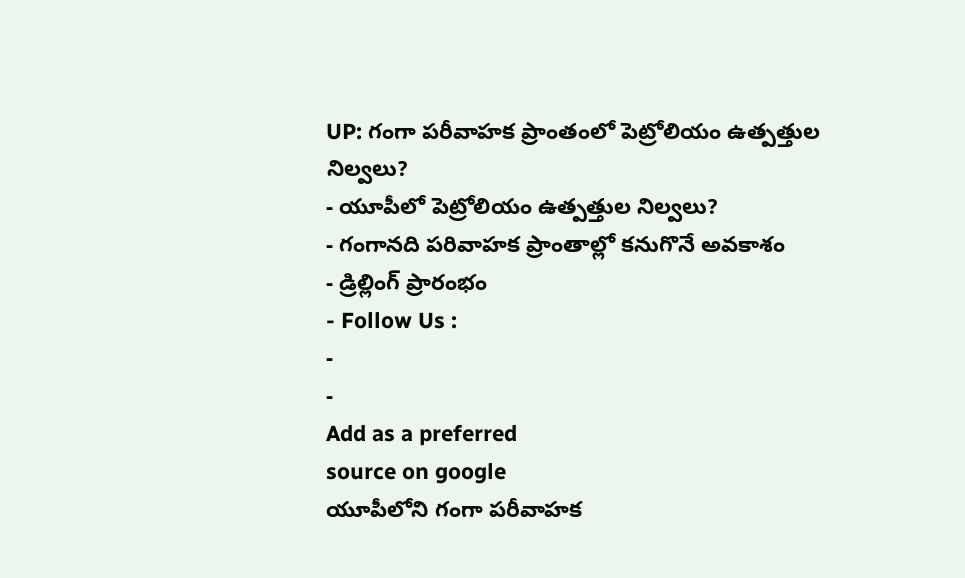UP: గంగా పరీవాహక ప్రాంతంలో పెట్రోలియం ఉత్పత్తుల నిల్వలు?
- యూపీలో పెట్రోలియం ఉత్పత్తుల నిల్వలు?
- గంగానది పరివాహక ప్రాంతాల్లో కనుగొనే అవకాశం
- డ్రిల్లింగ్ ప్రారంభం
- Follow Us :
-
-
Add as a preferred
source on google
యూపీలోని గంగా పరీవాహక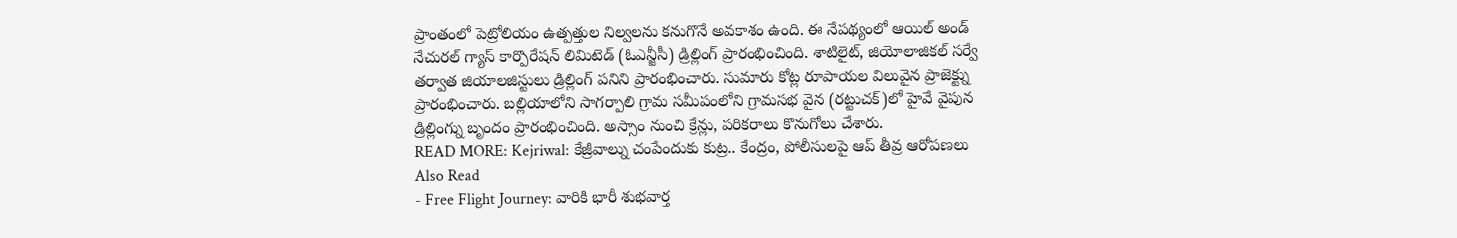ప్రాంతంలో పెట్రోలియం ఉత్పత్తుల నిల్వలను కనుగొనే అవకాశం ఉంది. ఈ నేపథ్యంలో ఆయిల్ అండ్ నేచురల్ గ్యాస్ కార్పొరేషన్ లిమిటెడ్ (ఓఎన్జీసీ) డ్రిల్లింగ్ ప్రారంభించింది. శాటిలైట్, జియోలాజికల్ సర్వే తర్వాత జియాలజిస్టులు డ్రిల్లింగ్ పనిని ప్రారంభించారు. సుమారు కోట్ల రూపాయల విలువైన ప్రాజెక్ట్ను ప్రారంభించారు. బల్లియాలోని సాగర్పాలి గ్రామ సమీపంలోని గ్రామసభ వైన (రట్టుచక్)లో హైవే వైపున డ్రిల్లింగ్ను బృందం ప్రారంభించింది. అస్సాం నుంచి క్రేన్లు, పరికరాలు కొనుగోలు చేశారు.
READ MORE: Kejriwal: కేజ్రీవాల్ను చంపేందుకు కుట్ర.. కేంద్రం, పోలీసులపై ఆప్ తీవ్ర ఆరోపణలు
Also Read
- Free Flight Journey: వారికి భారీ శుభవార్త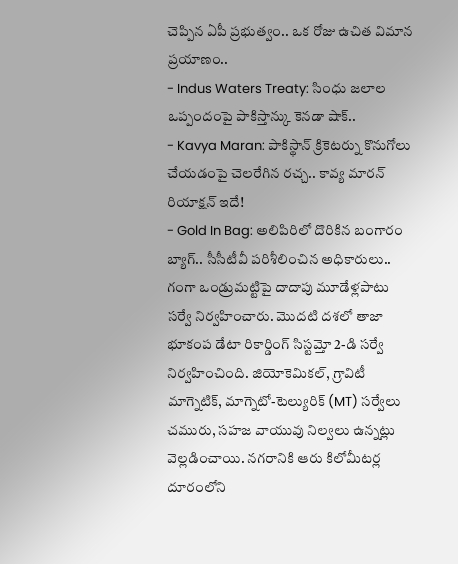చెప్పిన ఏపీ ప్రభుత్వం.. ఒక రోజు ఉచిత విమాన ప్రయాణం..
- Indus Waters Treaty: సింధు జలాల ఒప్పందంపై పాకిస్తాన్కు కెనడా షాక్..
- Kavya Maran: పాకిస్థాన్ క్రికెటర్ను కొనుగోలు చేయడంపై చెలరేగిన రచ్చ.. కావ్య మారన్ రియాక్షన్ ఇదే!
- Gold In Bag: అలిపిరిలో దొరికిన బంగారం బ్యాగ్.. సీసీటీవీ పరిశీలించిన అధికారులు..
గంగా ఒండ్రుమట్టిపై దాదాపు మూడేళ్లపాటు సర్వే నిర్వహించారు. మొదటి దశలో తాజా భూకంప డేటా రికార్డింగ్ సిస్టమ్తో 2-డి సర్వే నిర్వహించింది. జియోకెమికల్, గ్రావిటీ మాగ్నెటిక్, మాగ్నెటో-టెల్యురిక్ (MT) సర్వేలు చమురు, సహజ వాయువు నిల్వలు ఉన్నట్లు వెల్లడించాయి. నగరానికి ఆరు కిలోమీటర్ల దూరంలోని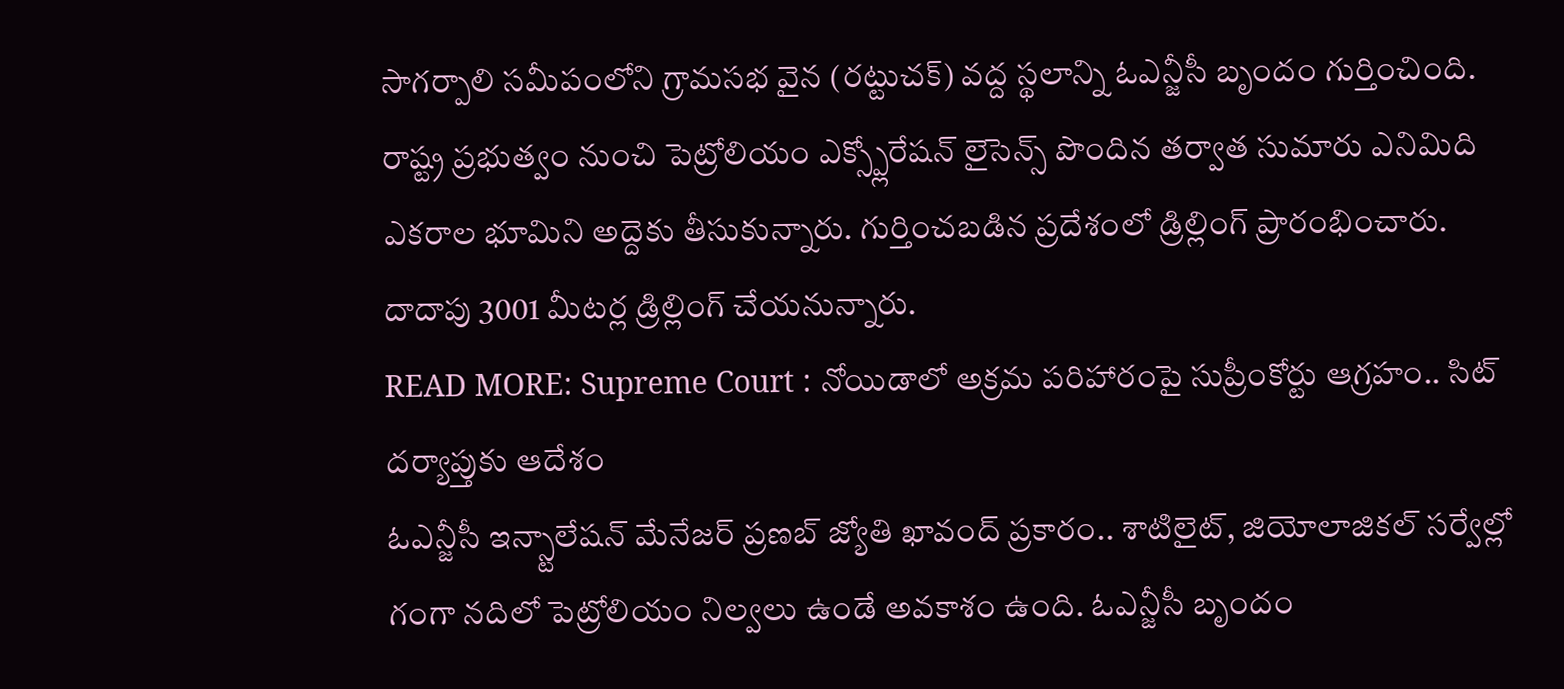సాగర్పాలి సమీపంలోని గ్రామసభ వైన (రట్టుచక్) వద్ద స్థలాన్ని ఓఎన్జీసీ బృందం గుర్తించింది. రాష్ట్ర ప్రభుత్వం నుంచి పెట్రోలియం ఎక్స్ప్లోరేషన్ లైసెన్స్ పొందిన తర్వాత సుమారు ఎనిమిది ఎకరాల భూమిని అద్దెకు తీసుకున్నారు. గుర్తించబడిన ప్రదేశంలో డ్రిల్లింగ్ ప్రారంభించారు. దాదాపు 3001 మీటర్ల డ్రిల్లింగ్ చేయనున్నారు.
READ MORE: Supreme Court : నోయిడాలో అక్రమ పరిహారంపై సుప్రీంకోర్టు ఆగ్రహం.. సిట్ దర్యాప్తుకు ఆదేశం
ఓఎన్జీసీ ఇన్స్టాలేషన్ మేనేజర్ ప్రణబ్ జ్యోతి ఖావంద్ ప్రకారం.. శాటిలైట్, జియోలాజికల్ సర్వేల్లో గంగా నదిలో పెట్రోలియం నిల్వలు ఉండే అవకాశం ఉంది. ఓఎన్జీసీ బృందం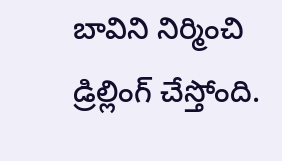బావిని నిర్మించి డ్రిల్లింగ్ చేస్తోంది.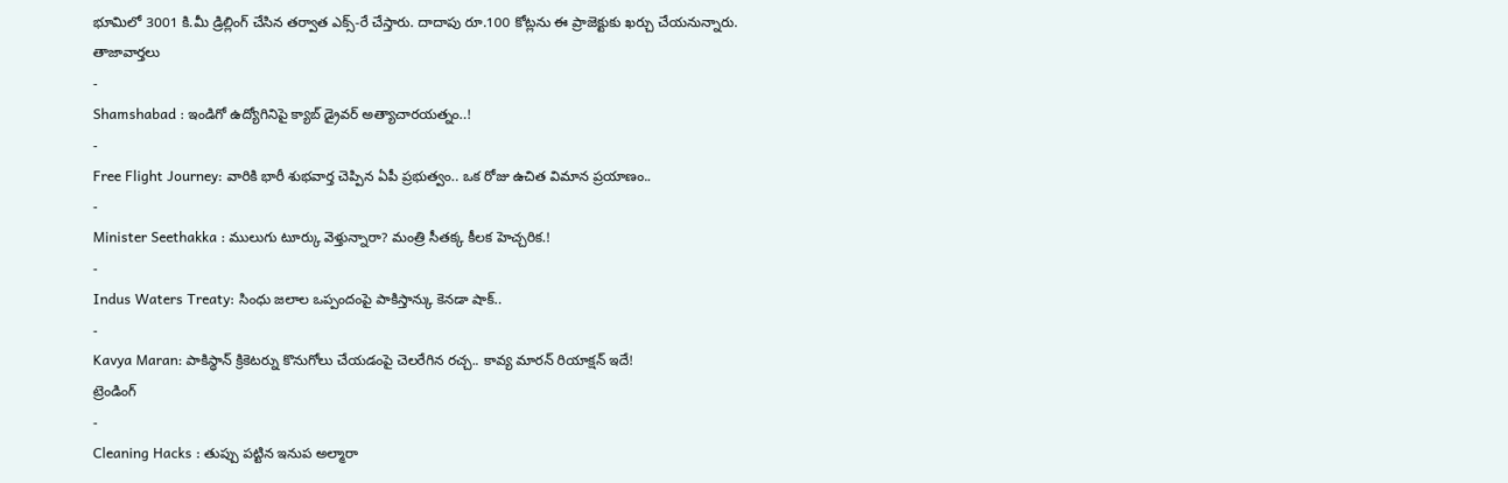భూమిలో 3001 కి.మీ డ్రిల్లింగ్ చేసిన తర్వాత ఎక్స్-రే చేస్తారు. దాదాపు రూ.100 కోట్లను ఈ ప్రాజెక్టుకు ఖర్చు చేయనున్నారు.
తాజావార్తలు
-
Shamshabad : ఇండిగో ఉద్యోగినిపై క్యాబ్ డ్రైవర్ అత్యాచారయత్నం..!
-
Free Flight Journey: వారికి భారీ శుభవార్త చెప్పిన ఏపీ ప్రభుత్వం.. ఒక రోజు ఉచిత విమాన ప్రయాణం..
-
Minister Seethakka : ములుగు టూర్కు వెళ్తున్నారా? మంత్రి సీతక్క కీలక హెచ్చరిక.!
-
Indus Waters Treaty: సింధు జలాల ఒప్పందంపై పాకిస్తాన్కు కెనడా షాక్..
-
Kavya Maran: పాకిస్థాన్ క్రికెటర్ను కొనుగోలు చేయడంపై చెలరేగిన రచ్చ.. కావ్య మారన్ రియాక్షన్ ఇదే!
ట్రెండింగ్
-
Cleaning Hacks : తుప్పు పట్టిన ఇనుప అల్మారా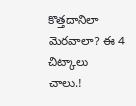కొత్తదానిలా మెరవాలా? ఈ 4 చిట్కాలు చాలు.!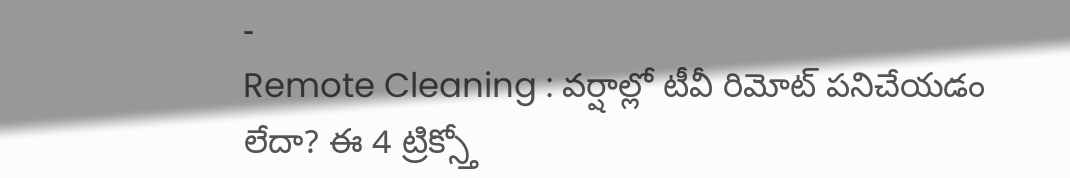-
Remote Cleaning : వర్షాల్లో టీవీ రిమోట్ పనిచేయడం లేదా? ఈ 4 ట్రిక్స్తో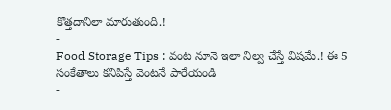కొత్తదానిలా మారుతుంది.!
-
Food Storage Tips : వంట నూనె ఇలా నిల్వ చేస్తే విషమే.! ఈ 5 సంకేతాలు కనిపిస్తే వెంటనే పారేయండి
-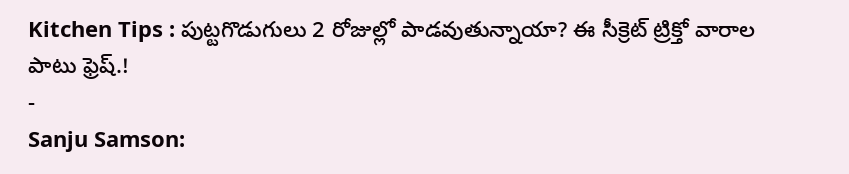Kitchen Tips : పుట్టగొడుగులు 2 రోజుల్లో పాడవుతున్నాయా? ఈ సీక్రెట్ ట్రిక్తో వారాల పాటు ఫ్రెష్.!
-
Sanju Samson: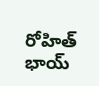రోహిత్ భాయ్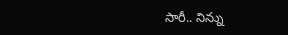సారీ.. నిన్ను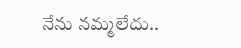నేను నమ్మలేదు..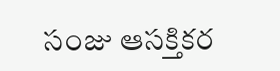సంజు ఆసక్తికర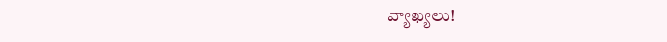వ్యాఖ్యలు!